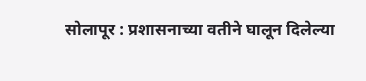सोलापूर : प्रशासनाच्या वतीने घालून दिलेल्या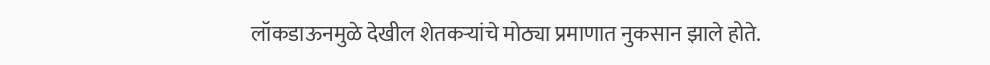लॉकडाऊनमुळे देखील शेतकऱ्यांचे मोठ्या प्रमाणात नुकसान झाले होते.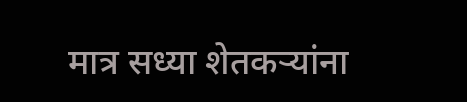मात्र सध्या शेतकऱ्यांना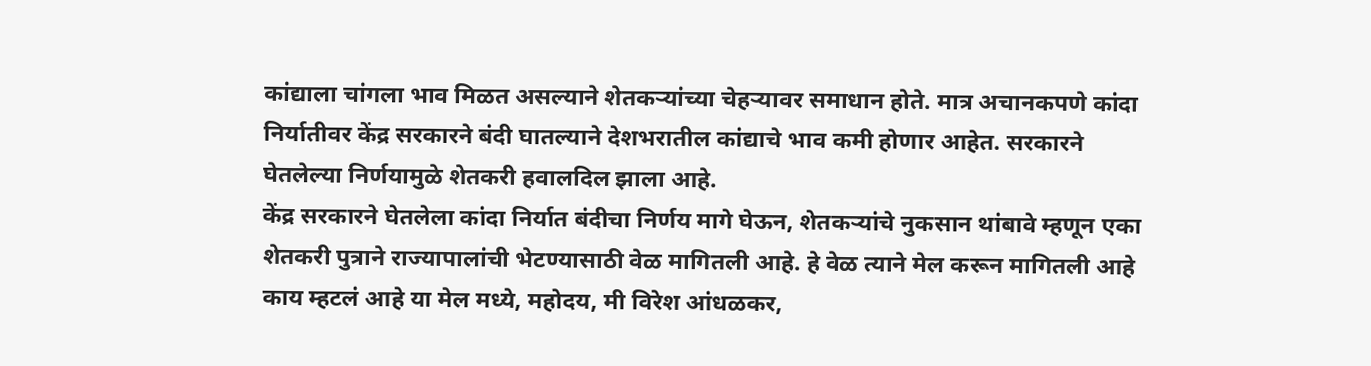कांद्याला चांगला भाव मिळत असल्याने शेतकऱ्यांच्या चेहऱ्यावर समाधान होते. मात्र अचानकपणे कांदा निर्यातीवर केंद्र सरकारने बंदी घातल्याने देशभरातील कांद्याचे भाव कमी होणार आहेत. सरकारने घेतलेल्या निर्णयामुळे शेतकरी हवालदिल झाला आहे.
केंद्र सरकारने घेतलेला कांदा निर्यात बंदीचा निर्णय मागे घेऊन, शेतकऱ्यांचे नुकसान थांबावे म्हणून एका शेतकरी पुत्राने राज्यापालांची भेटण्यासाठी वेळ मागितली आहे. हे वेळ त्याने मेल करून मागितली आहे काय म्हटलं आहे या मेल मध्ये, महोदय, मी विरेश आंधळकर,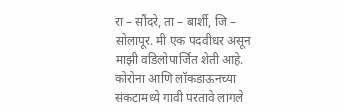रा – सौंदरे, ता – बार्शी, जि – सोलापूर. मी एक पदवीधर असून माझी वडिलोपार्जित शेती आहे. कोरोना आणि लॉकडाऊनच्या संकटामध्ये गावी परतावे लागले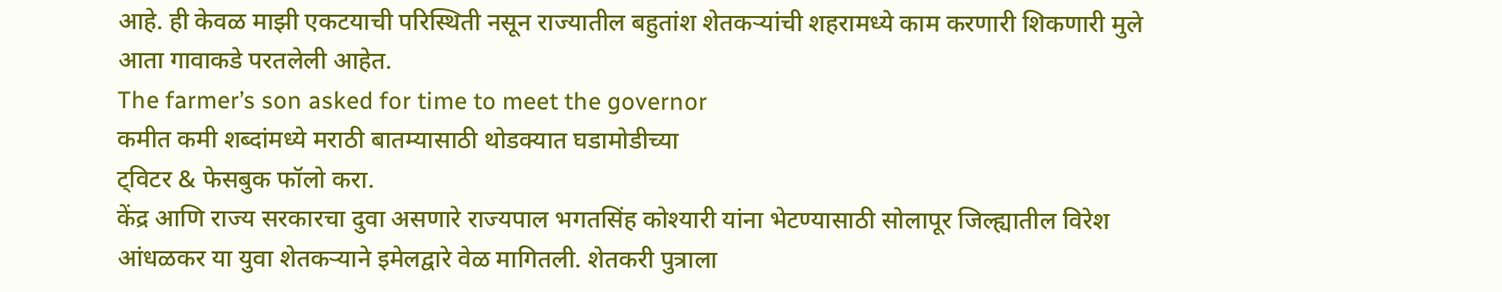आहे. ही केवळ माझी एकटयाची परिस्थिती नसून राज्यातील बहुतांश शेतकऱ्यांची शहरामध्ये काम करणारी शिकणारी मुले आता गावाकडे परतलेली आहेत.
The farmer’s son asked for time to meet the governor
कमीत कमी शब्दांमध्ये मराठी बातम्यासाठी थोडक्यात घडामोडीच्या
ट्विटर & फेसबुक फॉलो करा.
केंद्र आणि राज्य सरकारचा दुवा असणारे राज्यपाल भगतसिंह कोश्यारी यांना भेटण्यासाठी सोलापूर जिल्ह्यातील विरेश आंधळकर या युवा शेतकऱ्याने इमेलद्वारे वेळ मागितली. शेतकरी पुत्राला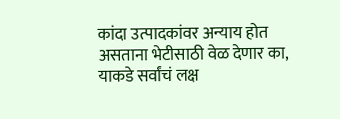कांदा उत्पादकांवर अन्याय होत असताना भेटीसाठी वेळ देणार का, याकडे सर्वांचं लक्ष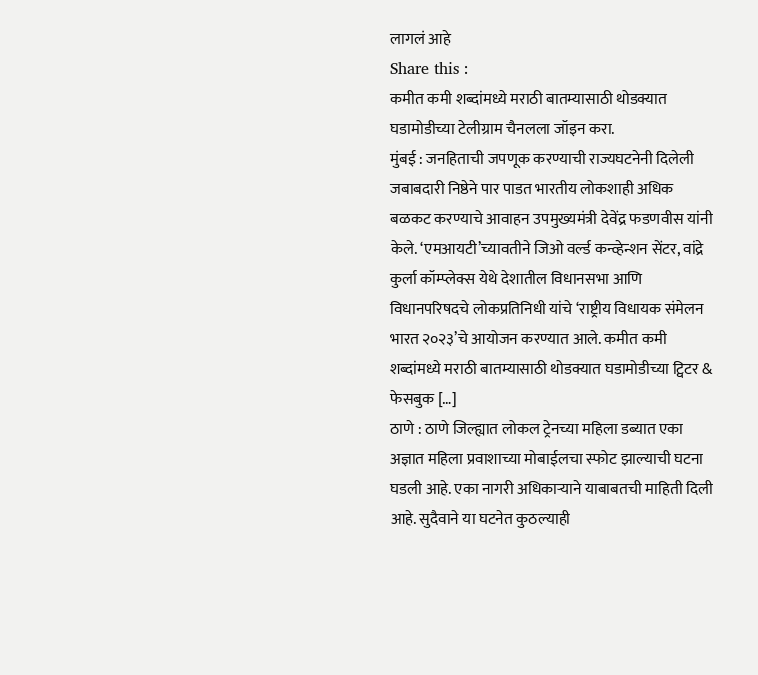लागलं आहे
Share this :
कमीत कमी शब्दांमध्ये मराठी बातम्यासाठी थोडक्यात घडामोडीच्या टेलीग्राम चैनलला जॉइन करा.
मुंबई : जनहिताची जपणूक करण्याची राज्यघटनेनी दिलेली जबाबदारी निष्ठेने पार पाडत भारतीय लोकशाही अधिक बळकट करण्याचे आवाहन उपमुख्यमंत्री देवेंद्र फडणवीस यांनी केले. ‘एमआयटी’च्यावतीने जिओ वर्ल्ड कन्व्हेन्शन सेंटर, वांद्रे कुर्ला कॉम्प्लेक्स येथे देशातील विधानसभा आणि विधानपरिषदचे लोकप्रतिनिधी यांचे ‘राष्ट्रीय विधायक संमेलन भारत २०२३’चे आयोजन करण्यात आले. कमीत कमी शब्दांमध्ये मराठी बातम्यासाठी थोडक्यात घडामोडीच्या ट्विटर & फेसबुक […]
ठाणे : ठाणे जिल्ह्यात लोकल ट्रेनच्या महिला डब्यात एका अज्ञात महिला प्रवाशाच्या मोबाईलचा स्फोट झाल्याची घटना घडली आहे. एका नागरी अधिकाऱ्याने याबाबतची माहिती दिली आहे. सुदैवाने या घटनेत कुठल्याही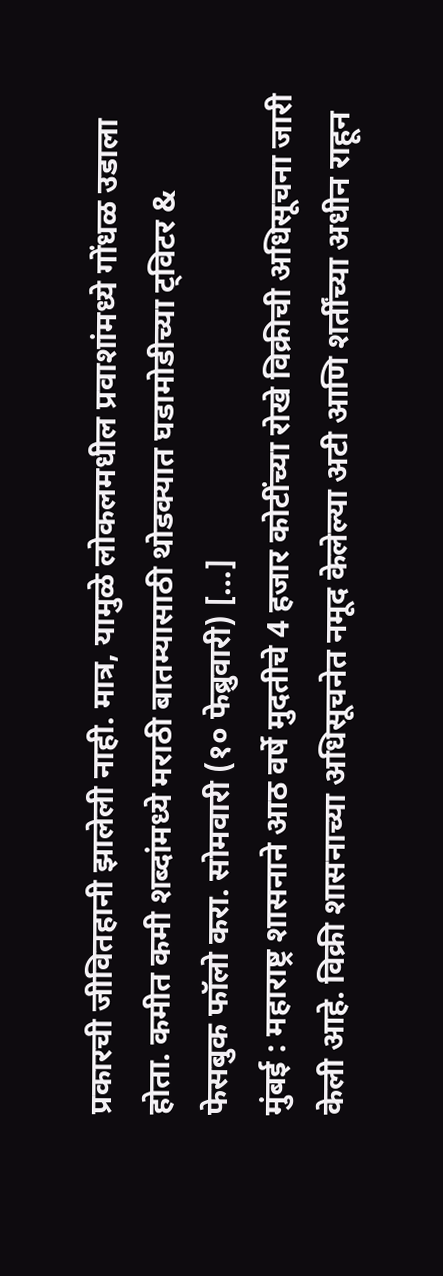प्रकारची जीवितहानी झालेली नाही. मात्र, यामुळे लोकलमधील प्रवाशांमध्ये गोंधळ उडाला होता. कमीत कमी शब्दांमध्ये मराठी बातम्यासाठी थोडक्यात घडामोडीच्या ट्विटर & फेसबुक फॉलो करा. सोमवारी (१० फेब्रुवारी) […]
मुंबई : महाराष्ट्र शासनाने आठ वर्षे मुदतीचे 4 हजार कोटींच्या रोखे विक्रीची अधिसूचना जारी केली आहे. विक्री शासनाच्या अधिसूचनेत नमूद केलेल्या अटी आणि शर्तींच्या अधीन राहून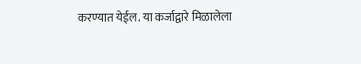करण्यात येईल. या कर्जाद्वारे मिळालेला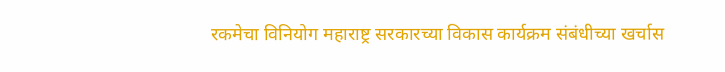रकमेचा विनियोग महाराष्ट्र सरकारच्या विकास कार्यक्रम संबंधीच्या खर्चास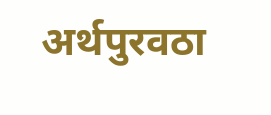अर्थपुरवठा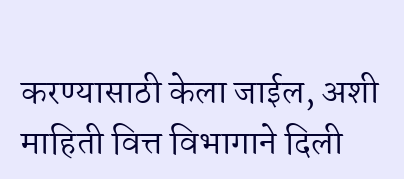करण्यासाठी केला जाईल, अशी माहिती वित्त विभागाने दिली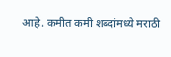आहे. कमीत कमी शब्दांमध्ये मराठी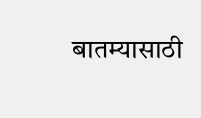बातम्यासाठी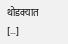थोडक्यात […]